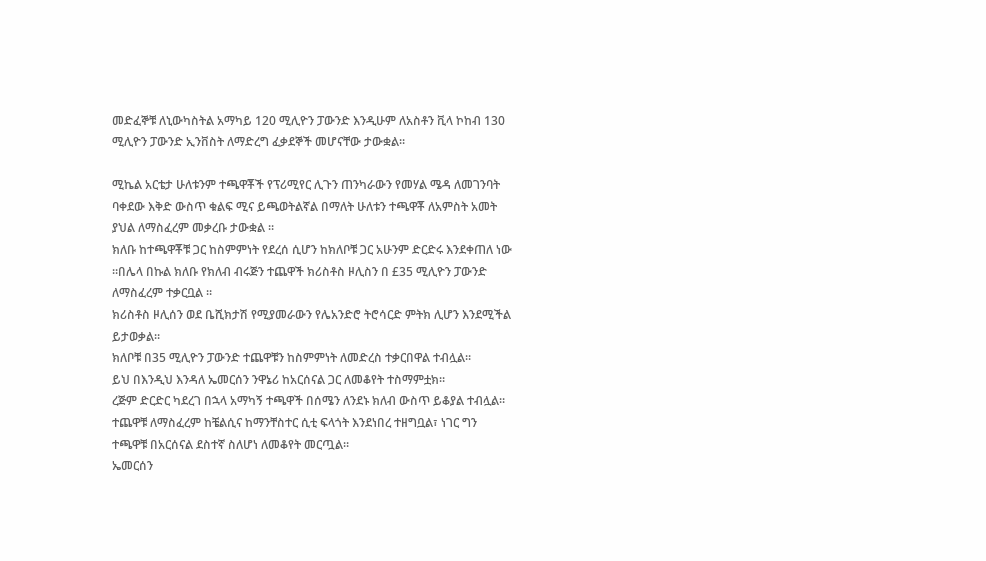መድፈኞቹ ለኒውካስትል አማካይ 120 ሚሊዮን ፓውንድ እንዲሁም ለአስቶን ቪላ ኮከብ 130 ሚሊዮን ፓውንድ ኢንቨስት ለማድረግ ፈቃደኞች መሆናቸው ታውቋል።

ሚኬል አርቴታ ሁለቱንም ተጫዋቾች የፕሪሚየር ሊጉን ጠንካራውን የመሃል ሜዳ ለመገንባት ባቀደው እቅድ ውስጥ ቁልፍ ሚና ይጫወትልኛል በማለት ሁለቱን ተጫዋቾ ለአምስት አመት ያህል ለማስፈረም መቃረቡ ታውቋል ።
ክለቡ ከተጫዋቾቹ ጋር ከስምምነት የደረሰ ሲሆን ከክለቦቹ ጋር አሁንም ድርድሩ እንደቀጠለ ነው ።በሌላ በኩል ክለቡ የክለብ ብሩጅን ተጨዋች ክሪስቶስ ዞሊስን በ £35 ሚሊዮን ፓውንድ ለማስፈረም ተቃርቧል ።
ክሪስቶስ ዞሊሰን ወደ ቤሺክታሽ የሚያመራውን የሌአንድሮ ትሮሳርድ ምትክ ሊሆን እንደሚችል ይታወቃል።
ክለቦቹ በ35 ሚሊዮን ፓውንድ ተጨዋቹን ከስምምነት ለመድረስ ተቃርበዋል ተብሏል።
ይህ በእንዲህ እንዳለ ኤመርሰን ንዋኔሪ ከአርሰናል ጋር ለመቆየት ተስማምቷክ።
ረጅም ድርድር ካደረገ በኋላ አማካኝ ተጫዋች በሰሜን ለንደኑ ክለብ ውስጥ ይቆያል ተብሏል።
ተጨዋቹ ለማስፈረም ከቼልሲና ከማንቸስተር ሲቲ ፍላጎት እንደነበረ ተዘግቧል፣ ነገር ግን ተጫዋቹ በአርሰናል ደስተኛ ስለሆነ ለመቆየት መርጧል።
ኤመርሰን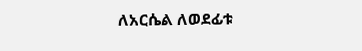ለአርሴል ለወደፊቱ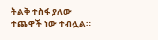ትልቅ ተስፋ ያለው ተጨዋች ነው ተብሏል።